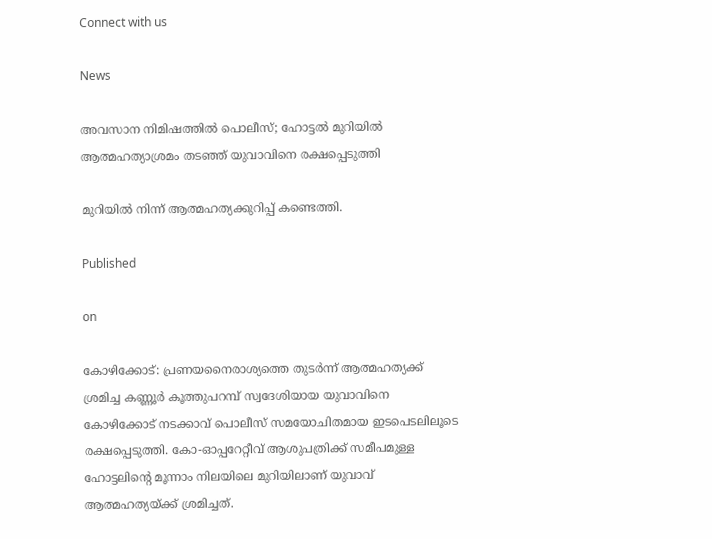Connect with us

News

അവസാന നിമിഷത്തില്‍ പൊലീസ്; ഹോട്ടല്‍ മുറിയില്‍ ആത്മഹത്യാശ്രമം തടഞ്ഞ് യുവാവിനെ രക്ഷപ്പെടുത്തി

മുറിയില്‍ നിന്ന് ആത്മഹത്യക്കുറിപ്പ് കണ്ടെത്തി.

Published

on

കോഴിക്കോട്: പ്രണയനൈരാശ്യത്തെ തുടര്‍ന്ന് ആത്മഹത്യക്ക് ശ്രമിച്ച കണ്ണൂര്‍ കൂത്തുപറമ്പ് സ്വദേശിയായ യുവാവിനെ കോഴിക്കോട് നടക്കാവ് പൊലീസ് സമയോചിതമായ ഇടപെടലിലൂടെ രക്ഷപ്പെടുത്തി. കോ-ഓപ്പറേറ്റീവ് ആശുപത്രിക്ക് സമീപമുള്ള ഹോട്ടലിന്റെ മൂന്നാം നിലയിലെ മുറിയിലാണ് യുവാവ് ആത്മഹത്യയ്ക്ക് ശ്രമിച്ചത്.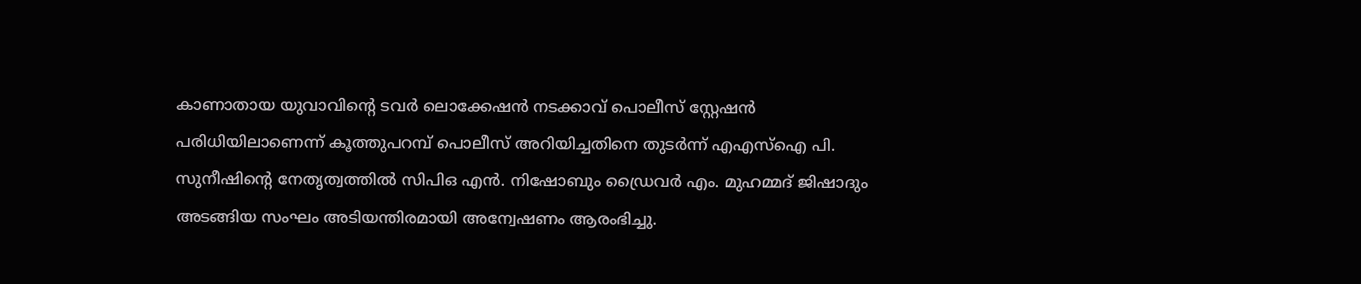കാണാതായ യുവാവിന്റെ ടവര്‍ ലൊക്കേഷന്‍ നടക്കാവ് പൊലീസ് സ്റ്റേഷന്‍ പരിധിയിലാണെന്ന് കൂത്തുപറമ്പ് പൊലീസ് അറിയിച്ചതിനെ തുടര്‍ന്ന് എഎസ്‌ഐ പി. സുനീഷിന്റെ നേതൃത്വത്തില്‍ സിപിഒ എന്‍. നിഷോബും ഡ്രൈവര്‍ എം. മുഹമ്മദ് ജിഷാദും അടങ്ങിയ സംഘം അടിയന്തിരമായി അന്വേഷണം ആരംഭിച്ചു.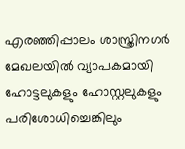എരഞ്ഞിപ്പാലം ശാസ്ത്രിനഗര്‍ മേഖലയില്‍ വ്യാപകമായി ഹോട്ടലുകളും ഹോസ്റ്റലുകളും പരിശോധിച്ചെങ്കിലും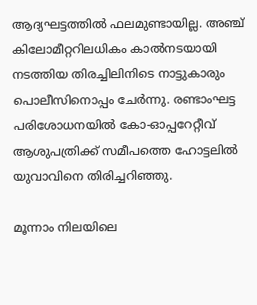ആദ്യഘട്ടത്തില്‍ ഫലമുണ്ടായില്ല. അഞ്ച് കിലോമീറ്ററിലധികം കാല്‍നടയായി നടത്തിയ തിരച്ചിലിനിടെ നാട്ടുകാരും പൊലീസിനൊപ്പം ചേര്‍ന്നു. രണ്ടാംഘട്ട പരിശോധനയില്‍ കോ-ഓപ്പറേറ്റീവ് ആശുപത്രിക്ക് സമീപത്തെ ഹോട്ടലില്‍ യുവാവിനെ തിരിച്ചറിഞ്ഞു.

മൂന്നാം നിലയിലെ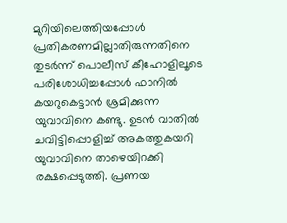മുറിയിലെത്തിയപ്പോള്‍ പ്രതികരണമില്ലാതിരുന്നതിനെ തുടര്‍ന്ന് പൊലീസ് കീഹോളിലൂടെ പരിശോധിച്ചപ്പോള്‍ ഫാനില്‍ കയറുകെട്ടാന്‍ ശ്രമിക്കുന്ന യുവാവിനെ കണ്ടു. ഉടന്‍ വാതില്‍ ചവിട്ടിപ്പൊളിച്ച് അകത്തുകയറി യുവാവിനെ താഴെയിറക്കി രക്ഷപ്പെടുത്തി. പ്രണയ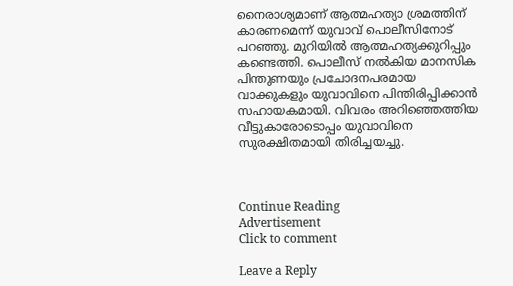നൈരാശ്യമാണ് ആത്മഹത്യാ ശ്രമത്തിന് കാരണമെന്ന് യുവാവ് പൊലീസിനോട് പറഞ്ഞു. മുറിയില്‍ ആത്മഹത്യക്കുറിപ്പും കണ്ടെത്തി. പൊലീസ് നല്‍കിയ മാനസിക പിന്തുണയും പ്രചോദനപരമായ വാക്കുകളും യുവാവിനെ പിന്തിരിപ്പിക്കാന്‍ സഹായകമായി. വിവരം അറിഞ്ഞെത്തിയ വീട്ടുകാരോടൊപ്പം യുവാവിനെ സുരക്ഷിതമായി തിരിച്ചയച്ചു.



Continue Reading
Advertisement
Click to comment

Leave a Reply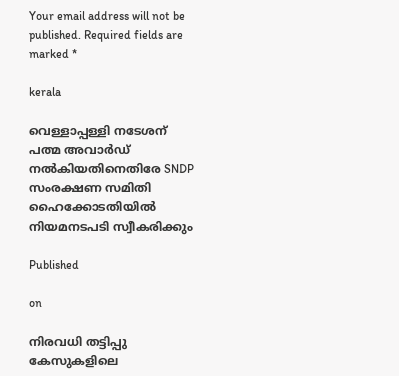Your email address will not be published. Required fields are marked *

kerala

വെള്ളാപ്പള്ളി നടേശന് പത്മ അവാര്‍ഡ് നല്‍കിയതിനെതിരേ SNDP സംരക്ഷണ സമിതി ഹൈക്കോടതിയിൽ നിയമനടപടി സ്വീകരിക്കും

Published

on

നിരവധി തട്ടിപ്പു കേസുകളിലെ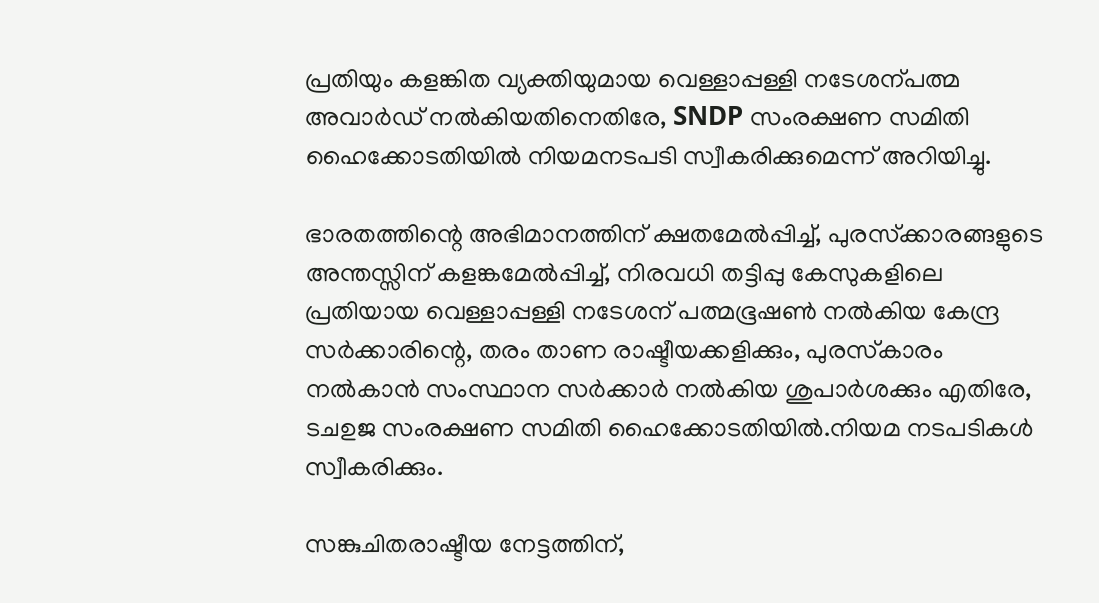പ്രതിയും കളങ്കിത വ്യക്തിയുമായ വെള്ളാപ്പള്ളി നടേശന്പത്മ അവാര്‍ഡ് നല്‍കിയതിനെതിരേ, SNDP സംരക്ഷണ സമിതി ഹൈക്കോടതിയില്‍ നിയമനടപടി സ്വീകരിക്കുമെന്ന് അറിയിച്ചു.

ഭാരതത്തിന്റെ അഭിമാനത്തിന് ക്ഷതമേല്‍പ്പിച്ച്, പുരസ്‌ക്കാരങ്ങളുടെ അന്തസ്സിന് കളങ്കമേല്‍പ്പിച്ച്, നിരവധി തട്ടിപ്പു കേസുകളിലെ പ്രതിയായ വെള്ളാപ്പള്ളി നടേശന് പത്മഭൂഷണ്‍ നല്‍കിയ കേന്ദ്ര സര്‍ക്കാരിന്റെ, തരം താണ രാഷ്ടീയക്കളിക്കും, പുരസ്‌കാരം നല്‍കാന്‍ സംസ്ഥാന സര്‍ക്കാര്‍ നല്‍കിയ ശുപാര്‍ശക്കും എതിരേ, ടചഉജ സംരക്ഷണ സമിതി ഹൈക്കോടതിയില്‍.നിയമ നടപടികള്‍ സ്വീകരിക്കും.

സങ്കുചിതരാഷ്ടീയ നേട്ടത്തിന്,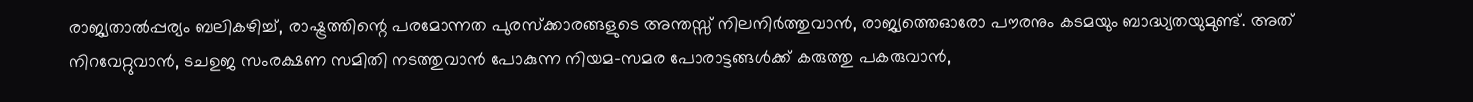രാജ്യതാല്‍പ്പര്യം ബലികഴിച്ച്, രാഷ്ട്രത്തിന്റെ പരമോന്നത പുരസ്‌ക്കാരങ്ങളുടെ അന്തസ്സ് നിലനിര്‍ത്തുവാന്‍, രാജ്യത്തെഓരോ പൗരനും കടമയും ബാദ്ധ്യതയുമുണ്ട്. അത് നിറവേറ്റുവാന്‍, ടചഉജ സംരക്ഷണ സമിതി നടത്തുവാന്‍ പോകുന്ന നിയമ-സമര പോരാട്ടങ്ങള്‍ക്ക് കരുത്തു പകരുവാന്‍,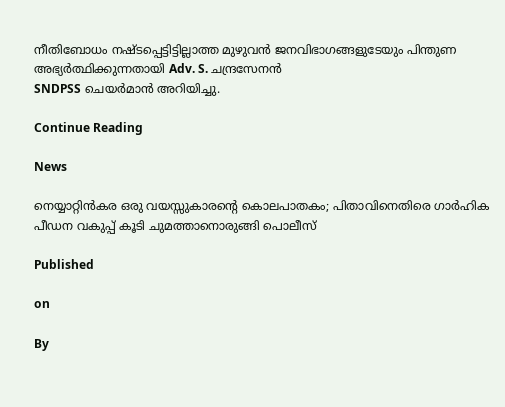നീതിബോധം നഷ്ടപ്പെട്ടിട്ടില്ലാത്ത മുഴുവന്‍ ജനവിഭാഗങ്ങളുടേയും പിന്തുണ അഭ്യര്‍ത്ഥിക്കുന്നതായി Adv. S. ചന്ദ്രസേനൻ
SNDPSS ചെയർമാൻ അറിയിച്ചു.

Continue Reading

News

നെയ്യാറ്റിന്‍കര ഒരു വയസ്സുകാരന്റെ കൊലപാതകം; പിതാവിനെതിരെ ഗാര്‍ഹിക പീഡന വകുപ്പ് കൂടി ചുമത്താനൊരുങ്ങി പൊലീസ്

Published

on

By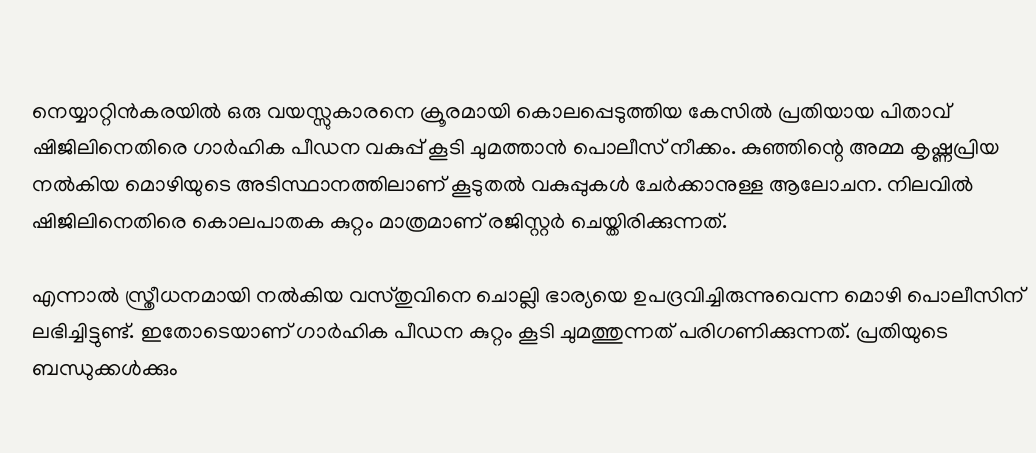നെയ്യാറ്റിന്‍കരയില്‍ ഒരു വയസ്സുകാരനെ ക്രൂരമായി കൊലപ്പെടുത്തിയ കേസില്‍ പ്രതിയായ പിതാവ് ഷിജിലിനെതിരെ ഗാര്‍ഹിക പീഡന വകുപ്പ് കൂടി ചുമത്താന്‍ പൊലീസ് നീക്കം. കുഞ്ഞിന്റെ അമ്മ കൃഷ്ണപ്രിയ നല്‍കിയ മൊഴിയുടെ അടിസ്ഥാനത്തിലാണ് കൂടുതല്‍ വകുപ്പുകള്‍ ചേര്‍ക്കാനുള്ള ആലോചന. നിലവില്‍ ഷിജിലിനെതിരെ കൊലപാതക കുറ്റം മാത്രമാണ് രജിസ്റ്റര്‍ ചെയ്തിരിക്കുന്നത്.

എന്നാല്‍ സ്ത്രീധനമായി നല്‍കിയ വസ്തുവിനെ ചൊല്ലി ഭാര്യയെ ഉപദ്രവിച്ചിരുന്നുവെന്ന മൊഴി പൊലീസിന് ലഭിച്ചിട്ടുണ്ട്. ഇതോടെയാണ് ഗാര്‍ഹിക പീഡന കുറ്റം കൂടി ചുമത്തുന്നത് പരിഗണിക്കുന്നത്. പ്രതിയുടെ ബന്ധുക്കള്‍ക്കും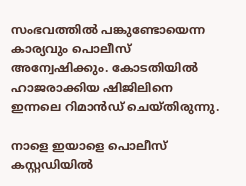സംഭവത്തില്‍ പങ്കുണ്ടോയെന്ന കാര്യവും പൊലീസ് അന്വേഷിക്കും. കോടതിയില്‍ ഹാജരാക്കിയ ഷിജിലിനെ ഇന്നലെ റിമാന്‍ഡ് ചെയ്തിരുന്നു.

നാളെ ഇയാളെ പൊലീസ് കസ്റ്റഡിയില്‍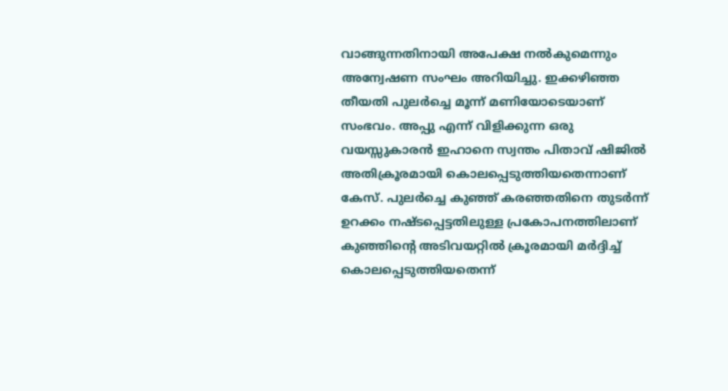വാങ്ങുന്നതിനായി അപേക്ഷ നല്‍കുമെന്നും അന്വേഷണ സംഘം അറിയിച്ചു. ഇക്കഴിഞ്ഞ തീയതി പുലര്‍ച്ചെ മൂന്ന് മണിയോടെയാണ് സംഭവം. അപ്പു എന്ന് വിളിക്കുന്ന ഒരു വയസ്സുകാരന്‍ ഇഹാനെ സ്വന്തം പിതാവ് ഷിജില്‍ അതിക്രൂരമായി കൊലപ്പെടുത്തിയതെന്നാണ് കേസ്. പുലര്‍ച്ചെ കുഞ്ഞ് കരഞ്ഞതിനെ തുടര്‍ന്ന് ഉറക്കം നഷ്ടപ്പെട്ടതിലുള്ള പ്രകോപനത്തിലാണ് കുഞ്ഞിന്റെ അടിവയറ്റില്‍ ക്രൂരമായി മര്‍ദ്ദിച്ച് കൊലപ്പെടുത്തിയതെന്ന്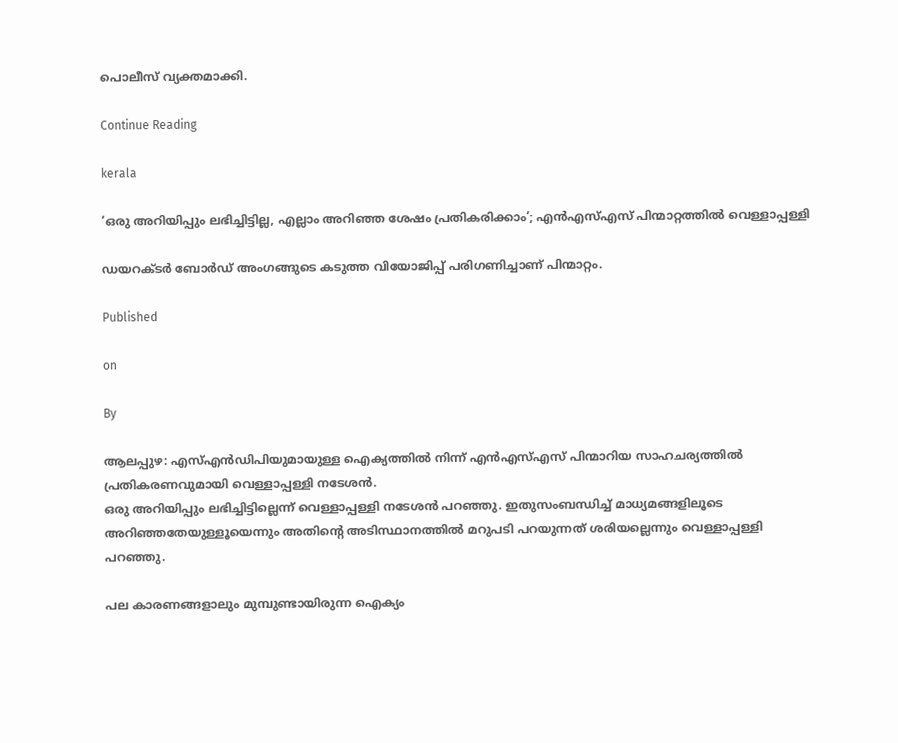പൊലീസ് വ്യക്തമാക്കി.

Continue Reading

kerala

‘ഒരു അറിയിപ്പും ലഭിച്ചിട്ടില്ല, എല്ലാം അറിഞ്ഞ ശേഷം പ്രതികരിക്കാം’; എന്‍എസ്എസ് പിന്മാറ്റത്തില്‍ വെള്ളാപ്പള്ളി

ഡയറക്ടര്‍ ബോര്‍ഡ് അംഗങ്ങുടെ കടുത്ത വിയോജിപ്പ് പരിഗണിച്ചാണ് പിന്മാറ്റം.

Published

on

By

ആലപ്പുഴ: എസ്എന്‍ഡിപിയുമായുള്ള ഐക്യത്തില്‍ നിന്ന് എന്‍എസ്എസ് പിന്മാറിയ സാഹചര്യത്തില്‍ പ്രതികരണവുമായി വെള്ളാപ്പള്ളി നടേശന്‍.
ഒരു അറിയിപ്പും ലഭിച്ചിട്ടില്ലെന്ന് വെള്ളാപ്പള്ളി നടേശന്‍ പറഞ്ഞു. ഇതുസംബന്ധിച്ച് മാധ്യമങ്ങളിലൂടെ അറിഞ്ഞതേയുള്ളൂയെന്നും അതിന്റെ അടിസ്ഥാനത്തില്‍ മറുപടി പറയുന്നത് ശരിയല്ലെന്നും വെള്ളാപ്പള്ളി പറഞ്ഞു.

പല കാരണങ്ങളാലും മുമ്പുണ്ടായിരുന്ന ഐക്യം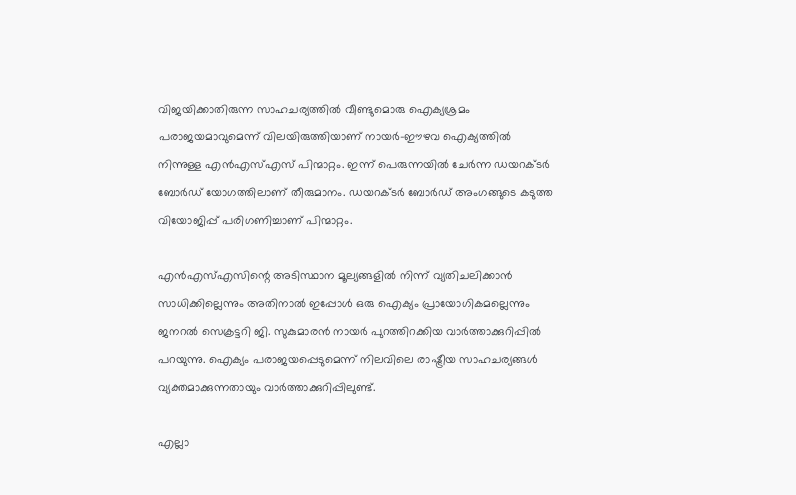വിജയിക്കാതിരുന്ന സാഹചര്യത്തില്‍ വീണ്ടുമൊരു ഐക്യശ്രമം പരാജയമാവുമെന്ന് വിലയിരുത്തിയാണ് നായര്‍-ഈഴവ ഐക്യത്തില്‍ നിന്നുള്ള എന്‍എസ്എസ് പിന്മാറ്റം. ഇന്ന് പെരുന്നയില്‍ ചേര്‍ന്ന ഡയറക്ടര്‍ ബോര്‍ഡ് യോഗത്തിലാണ് തീരുമാനം. ഡയറക്ടര്‍ ബോര്‍ഡ് അംഗങ്ങുടെ കടുത്ത വിയോജിപ്പ് പരിഗണിച്ചാണ് പിന്മാറ്റം.

എന്‍എസ്എസിന്റെ അടിസ്ഥാന മൂല്യങ്ങളില്‍ നിന്ന് വ്യതിചലിക്കാന്‍ സാധിക്കില്ലെന്നും അതിനാല്‍ ഇപ്പോള്‍ ഒരു ഐക്യം പ്രായോഗികമല്ലെന്നും ജനറല്‍ സെക്രട്ടറി ജി. സുകുമാരന്‍ നായര്‍ പുറത്തിറക്കിയ വാര്‍ത്താക്കുറിപ്പില്‍ പറയുന്നു. ഐക്യം പരാജയപ്പെടുമെന്ന് നിലവിലെ രാഷ്ട്രീയ സാഹചര്യങ്ങള്‍ വ്യക്തമാക്കുന്നതായും വാര്‍ത്താക്കുറിപ്പിലുണ്ട്.

എല്ലാ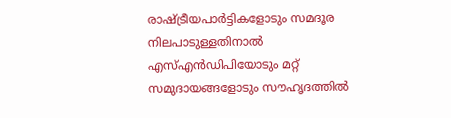രാഷ്ട്രീയപാര്‍ട്ടികളോടും സമദൂര നിലപാടുള്ളതിനാല്‍ എസ്എന്‍ഡിപിയോടും മറ്റ് സമുദായങ്ങളോടും സൗഹൃദത്തില്‍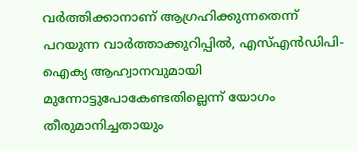വര്‍ത്തിക്കാനാണ് ആഗ്രഹിക്കുന്നതെന്ന് പറയുന്ന വാര്‍ത്താക്കുറിപ്പില്‍, എസ്എന്‍ഡിപി- ഐക്യ ആഹ്വാനവുമായി മുന്നോട്ടുപോകേണ്ടതില്ലെന്ന് യോഗം തീരുമാനിച്ചതായും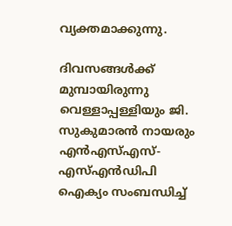വ്യക്തമാക്കുന്നു.

ദിവസങ്ങള്‍ക്ക് മുമ്പായിരുന്നു വെള്ളാപ്പള്ളിയും ജി. സുകുമാരന്‍ നായരും എന്‍എസ്എസ്- എസ്എന്‍ഡിപി ഐക്യം സംബന്ധിച്ച്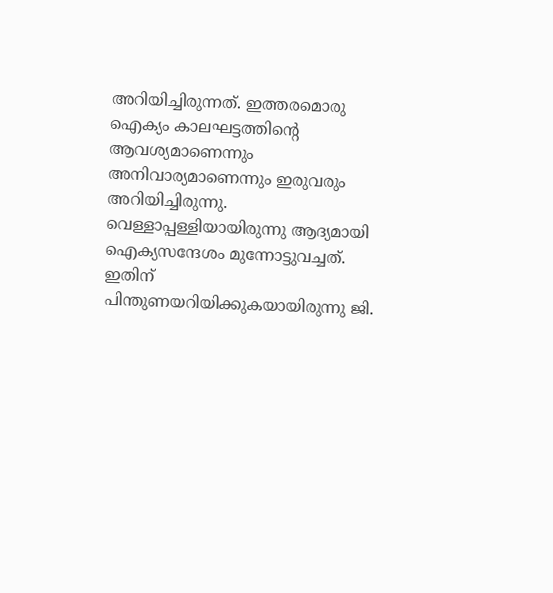അറിയിച്ചിരുന്നത്. ഇത്തരമൊരു ഐക്യം കാലഘട്ടത്തിന്റെ ആവശ്യമാണെന്നും അനിവാര്യമാണെന്നും ഇരുവരും അറിയിച്ചിരുന്നു. വെള്ളാപ്പള്ളിയായിരുന്നു ആദ്യമായി ഐക്യസന്ദേശം മുന്നോട്ടുവച്ചത്. ഇതിന് പിന്തുണയറിയിക്കുകയായിരുന്നു ജി.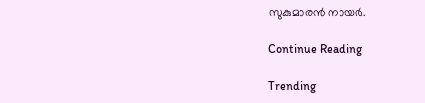സുകുമാരന്‍ നായര്‍.

Continue Reading

Trending